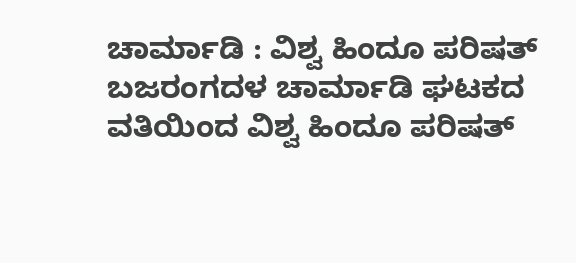ಚಾರ್ಮಾಡಿ : ವಿಶ್ವ ಹಿಂದೂ ಪರಿಷತ್ ಬಜರಂಗದಳ ಚಾರ್ಮಾಡಿ ಘಟಕದ ವತಿಯಿಂದ ವಿಶ್ವ ಹಿಂದೂ ಪರಿಷತ್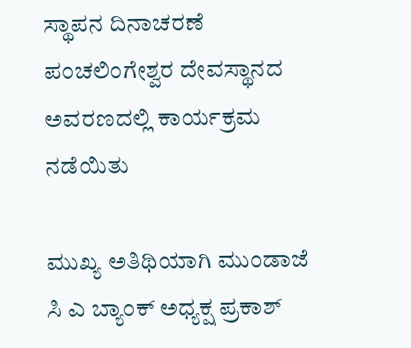ಸ್ಥಾಪನ ದಿನಾಚರಣೆ ಪಂಚಲಿಂಗೇಶ್ವರ ದೇವಸ್ಥಾನದ ಅವರಣದಲ್ಲಿ ಕಾರ್ಯಕ್ರಮ ನಡೆಯಿತು

ಮುಖ್ಯ ಅತಿಥಿಯಾಗಿ ಮುಂಡಾಜೆ ಸಿ ಎ ಬ್ಯಾಂಕ್ ಅಧ್ಯಕ್ಷ ಪ್ರಕಾಶ್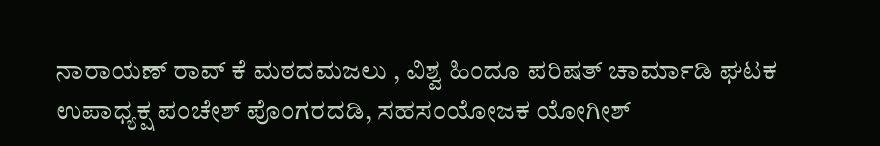ನಾರಾಯಣ್ ರಾವ್ ಕೆ ಮಠದಮಜಲು , ವಿಶ್ವ ಹಿಂದೂ ಪರಿಷತ್ ಚಾರ್ಮಾಡಿ ಘಟಕ ಉಪಾಧ್ಯಕ್ಷ ಪಂಚೇಶ್ ಪೊಂಗರದಡಿ, ಸಹಸಂಯೋಜಕ ಯೋಗೀಶ್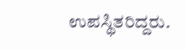ಉಪಸ್ಥಿತರಿದ್ದರು.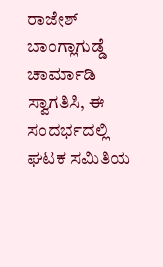ರಾಜೇಶ್ ಬಾಂಗ್ಲಾಗುಡ್ಡೆ ಚಾರ್ಮಾಡಿ ಸ್ವಾಗತಿಸಿ, ಈ ಸಂದರ್ಭದಲ್ಲಿ ಘಟಕ ಸಮಿತಿಯ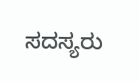ಸದಸ್ಯರು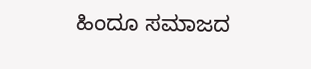ಹಿಂದೂ ಸಮಾಜದ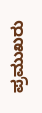ಪ್ರಮುಖರು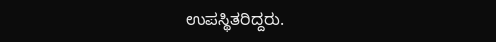ಉಪಸ್ಥಿತರಿದ್ದರು.